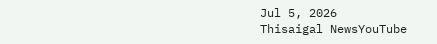Jul 5, 2026
Thisaigal NewsYouTube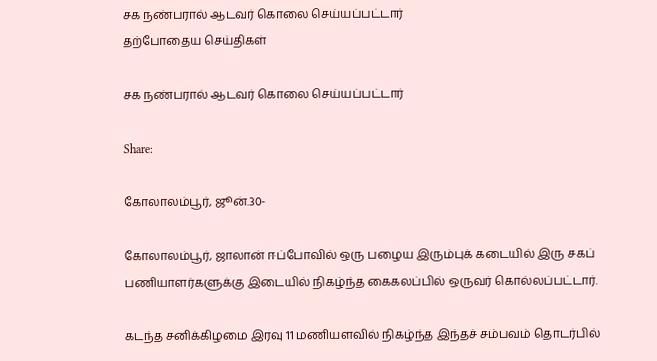சக நண்பரால் ஆடவர் கொலை செய்யப்பட்டார்
தற்போதைய செய்திகள்

சக நண்பரால் ஆடவர் கொலை செய்யப்பட்டார்

Share:

கோலாலம்பூர், ஜூன்.30-

கோலாலம்பூர், ஜாலான் ஈப்போவில் ஒரு பழைய இரும்புக் கடையில் இரு சகப் பணியாளர்களுக்கு இடையில் நிகழ்ந்த கைகலப்பில் ஒருவர் கொல்லப்பட்டார்.

கடந்த சனிக்கிழமை இரவு 11 மணியளவில் நிகழ்ந்த இந்தச் சம்பவம் தொடர்பில்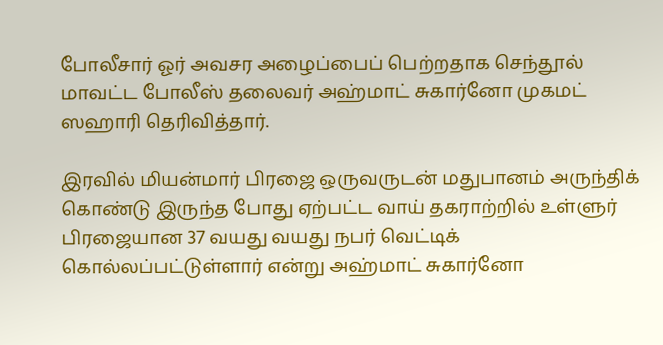போலீசார் ஓர் அவசர அழைப்பைப் பெற்றதாக செந்தூல் மாவட்ட போலீஸ் தலைவர் அஹ்மாட் சுகார்னோ முகமட் ஸஹாரி தெரிவித்தார்.

இரவில் மியன்மார் பிரஜை ஒருவருடன் மதுபானம் அருந்திக் கொண்டு இருந்த போது ஏற்பட்ட வாய் தகராற்றில் உள்ளுர் பிரஜையான 37 வயது வயது நபர் வெட்டிக் கொல்லப்பட்டுள்ளார் என்று அஹ்மாட் சுகார்னோ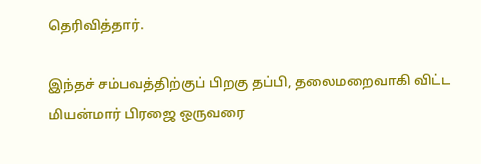தெரிவித்தார்.

இந்தச் சம்பவத்திற்குப் பிறகு தப்பி, தலைமறைவாகி விட்ட மியன்மார் பிரஜை ஒருவரை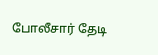போலீசார் தேடி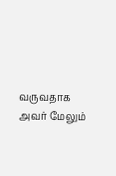வருவதாக அவர் மேலும்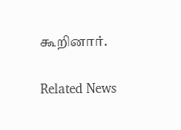கூறினார்.

Related News